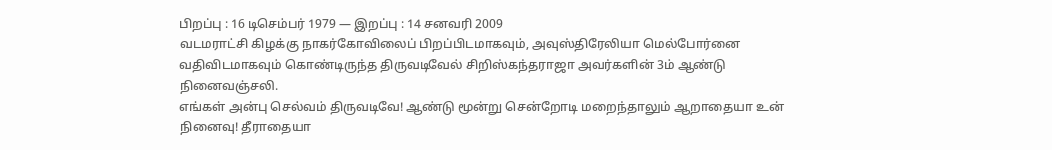பிறப்பு : 16 டிசெம்பர் 1979 — இறப்பு : 14 சனவரி 2009
வடமராட்சி கிழக்கு நாகர்கோவிலைப் பிறப்பிடமாகவும், அவுஸ்திரேலியா மெல்போர்னை வதிவிடமாகவும் கொண்டிருந்த திருவடிவேல் சிறிஸ்கந்தராஜா அவர்களின் 3ம் ஆண்டு நினைவஞ்சலி.
எங்கள் அன்பு செல்வம் திருவடிவே! ஆண்டு மூன்று சென்றோடி மறைந்தாலும் ஆறாதையா உன் நினைவு! தீராதையா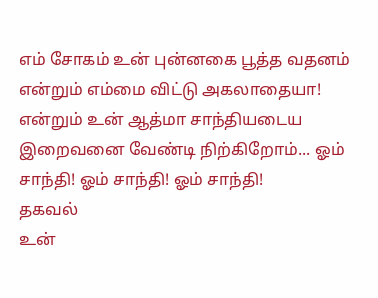எம் சோகம் உன் புன்னகை பூத்த வதனம் என்றும் எம்மை விட்டு அகலாதையா! என்றும் உன் ஆத்மா சாந்தியடைய இறைவனை வேண்டி நிற்கிறோம்... ஓம் சாந்தி! ஓம் சாந்தி! ஓம் சாந்தி!
தகவல்
உன்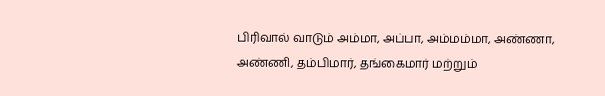பிரிவால் வாடும் அம்மா, அப்பா, அம்மம்மா, அண்ணா, அண்ணி, தம்பிமார், தங்கைமார் மற்றும்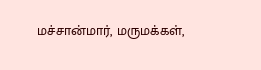மச்சான்மார், மருமக்கள்,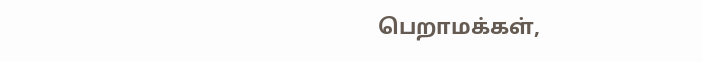பெறாமக்கள்,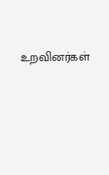உறவினர்கள்